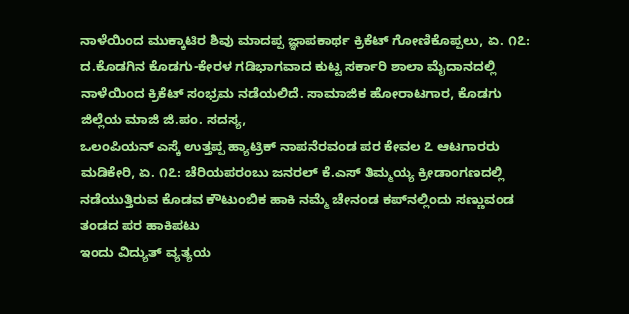ನಾಳೆಯಿಂದ ಮುಕ್ಕಾಟಿರ ಶಿವು ಮಾದಪ್ಪ ಜ್ಞಾಪಕಾರ್ಥ ಕ್ರಿಕೆಟ್ ಗೋಣಿಕೊಪ್ಪಲು, ಏ. ೧೭: ದ.ಕೊಡಗಿನ ಕೊಡಗು-ಕೇರಳ ಗಡಿಭಾಗವಾದ ಕುಟ್ಟ ಸರ್ಕಾರಿ ಶಾಲಾ ಮೈದಾನದಲ್ಲಿ ನಾಳೆಯಿಂದ ಕ್ರಿಕೆಟ್ ಸಂಭ್ರಮ ನಡೆಯಲಿದೆ. ಸಾಮಾಜಿಕ ಹೋರಾಟಗಾರ, ಕೊಡಗು ಜಿಲ್ಲೆಯ ಮಾಜಿ ಜಿ.ಪಂ. ಸದಸ್ಯ,
ಒಲಂಪಿಯನ್ ಎಸ್ಕೆ ಉತ್ತಪ್ಪ ಹ್ಯಾಟ್ರಿಕ್ ನಾಪನೆರವಂಡ ಪರ ಕೇವಲ ೭ ಆಟಗಾರರು ಮಡಿಕೇರಿ, ಏ. ೧೭: ಚೆರಿಯಪರಂಬು ಜನರಲ್ ಕೆ.ಎಸ್ ತಿಮ್ಮಯ್ಯ ಕ್ರೀಡಾಂಗಣದಲ್ಲಿ ನಡೆಯುತ್ತಿರುವ ಕೊಡವ ಕೌಟುಂಬಿಕ ಹಾಕಿ ನಮ್ಮೆ ಚೇನಂಡ ಕಪ್‌ನಲ್ಲಿಂದು ಸಣ್ಣುವಂಡ ತಂಡದ ಪರ ಹಾಕಿಪಟು
ಇಂದು ವಿದ್ಯುತ್ ವ್ಯತ್ಯಯ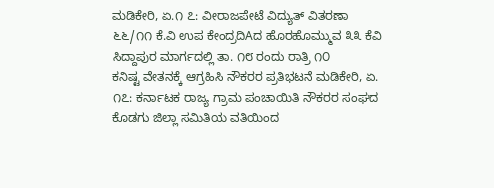ಮಡಿಕೇರಿ, ಏ.೧ ೭: ವೀರಾಜಪೇಟೆ ವಿದ್ಯುತ್ ವಿತರಣಾ ೬೬/೧೧ ಕೆ.ವಿ ಉಪ ಕೇಂದ್ರದಿAದ ಹೊರಹೊಮ್ಮುವ ೩೩ ಕೆವಿ ಸಿದ್ದಾಪುರ ಮಾರ್ಗದಲ್ಲಿ ತಾ. ೧೮ ರಂದು ರಾತ್ರಿ ೧೦
ಕನಿಷ್ಟ ವೇತನಕ್ಕೆ ಆಗ್ರಹಿಸಿ ನೌಕರರ ಪ್ರತಿಭಟನೆ ಮಡಿಕೇರಿ, ಏ. ೧೭: ಕರ್ನಾಟಕ ರಾಜ್ಯ ಗ್ರಾಮ ಪಂಚಾಯಿತಿ ನೌಕರರ ಸಂಘದ ಕೊಡಗು ಜಿಲ್ಲಾ ಸಮಿತಿಯ ವತಿಯಿಂದ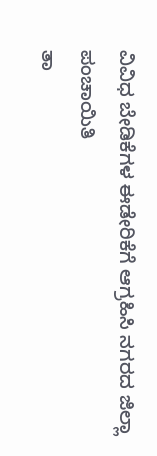ವಿವಿಧ ಬೇಡಿಕೆಗಳ ಈಡೇರಿಕೆಗೆ ಆಗ್ರಹಿಸಿ ನಗರದ ಜಿಲ್ಲಾ ಪಂಚಾಯಿತಿ
ತಾ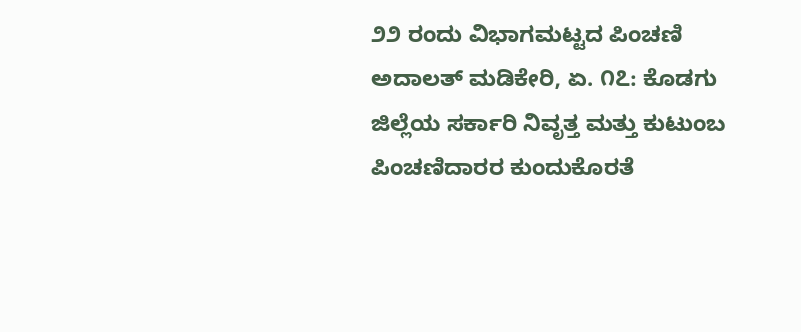೨೨ ರಂದು ವಿಭಾಗಮಟ್ಟದ ಪಿಂಚಣಿ ಅದಾಲತ್ ಮಡಿಕೇರಿ, ಏ. ೧೭: ಕೊಡಗು ಜಿಲ್ಲೆಯ ಸರ್ಕಾರಿ ನಿವೃತ್ತ ಮತ್ತು ಕುಟುಂಬ ಪಿಂಚಣಿದಾರರ ಕುಂದುಕೊರತೆ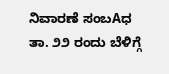ನಿವಾರಣೆ ಸಂಬAಧ ತಾ. ೨೨ ರಂದು ಬೆಳಿಗ್ಗೆ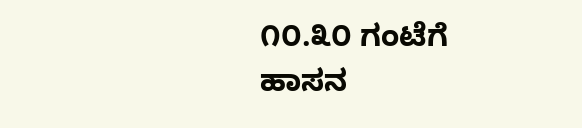೧೦.೩೦ ಗಂಟೆಗೆ ಹಾಸನ